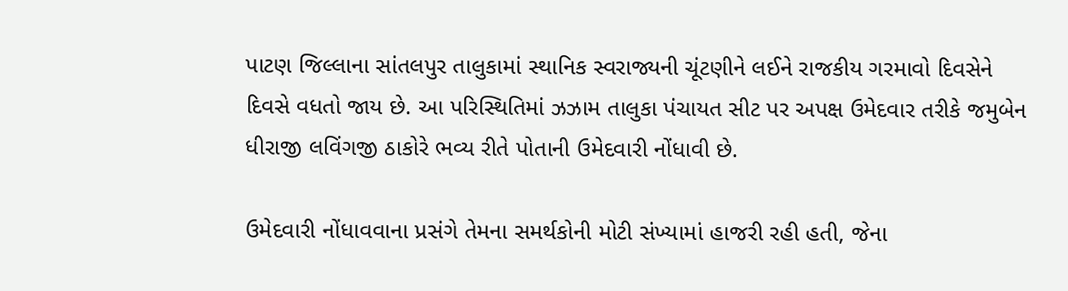પાટણ જિલ્લાના સાંતલપુર તાલુકામાં સ્થાનિક સ્વરાજ્યની ચૂંટણીને લઈને રાજકીય ગરમાવો દિવસેને દિવસે વધતો જાય છે. આ પરિસ્થિતિમાં ઝઝામ તાલુકા પંચાયત સીટ પર અપક્ષ ઉમેદવાર તરીકે જમુબેન ધીરાજી લવિંગજી ઠાકોરે ભવ્ય રીતે પોતાની ઉમેદવારી નોંધાવી છે.

ઉમેદવારી નોંધાવવાના પ્રસંગે તેમના સમર્થકોની મોટી સંખ્યામાં હાજરી રહી હતી, જેના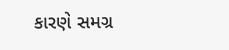કારણે સમગ્ર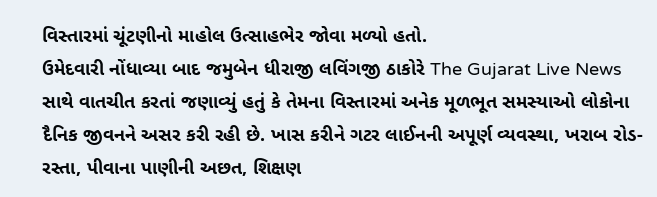વિસ્તારમાં ચૂંટણીનો માહોલ ઉત્સાહભેર જોવા મળ્યો હતો.
ઉમેદવારી નોંધાવ્યા બાદ જમુબેન ધીરાજી લવિંગજી ઠાકોરે The Gujarat Live News સાથે વાતચીત કરતાં જણાવ્યું હતું કે તેમના વિસ્તારમાં અનેક મૂળભૂત સમસ્યાઓ લોકોના દૈનિક જીવનને અસર કરી રહી છે. ખાસ કરીને ગટર લાઈનની અપૂર્ણ વ્યવસ્થા, ખરાબ રોડ-રસ્તા, પીવાના પાણીની અછત, શિક્ષણ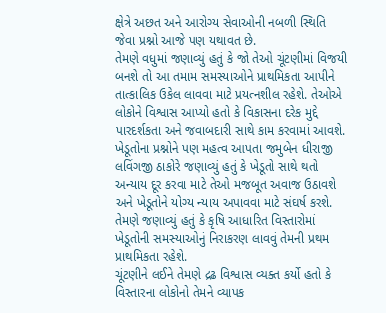ક્ષેત્રે અછત અને આરોગ્ય સેવાઓની નબળી સ્થિતિ જેવા પ્રશ્નો આજે પણ યથાવત છે.
તેમણે વધુમાં જણાવ્યું હતું કે જો તેઓ ચૂંટણીમાં વિજયી બનશે તો આ તમામ સમસ્યાઓને પ્રાથમિકતા આપીને તાત્કાલિક ઉકેલ લાવવા માટે પ્રયત્નશીલ રહેશે. તેઓએ લોકોને વિશ્વાસ આપ્યો હતો કે વિકાસના દરેક મુદ્દે પારદર્શકતા અને જવાબદારી સાથે કામ કરવામાં આવશે.
ખેડૂતોના પ્રશ્નોને પણ મહત્વ આપતા જમુબેન ધીરાજી લવિંગજી ઠાકોરે જણાવ્યું હતું કે ખેડૂતો સાથે થતો અન્યાય દૂર કરવા માટે તેઓ મજબૂત અવાજ ઉઠાવશે અને ખેડૂતોને યોગ્ય ન્યાય અપાવવા માટે સંઘર્ષ કરશે. તેમણે જણાવ્યું હતું કે કૃષિ આધારિત વિસ્તારોમાં ખેડૂતોની સમસ્યાઓનું નિરાકરણ લાવવું તેમની પ્રથમ પ્રાથમિકતા રહેશે.
ચૂંટણીને લઈને તેમણે દ્રઢ વિશ્વાસ વ્યક્ત કર્યો હતો કે વિસ્તારના લોકોનો તેમને વ્યાપક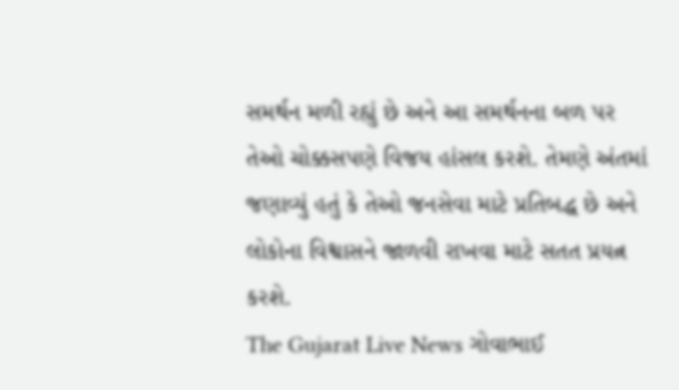સમર્થન મળી રહ્યું છે અને આ સમર્થનના બળ પર તેઓ ચોક્કસપણે વિજય હાંસલ કરશે. તેમણે અંતમાં જણાવ્યું હતું કે તેઓ જનસેવા માટે પ્રતિબદ્ધ છે અને લોકોના વિશ્વાસને જાળવી રાખવા માટે સતત પ્રયત્ન કરશે.
The Gujarat Live News ગોવાભાઈ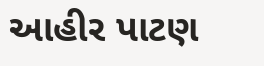આહીર પાટણ